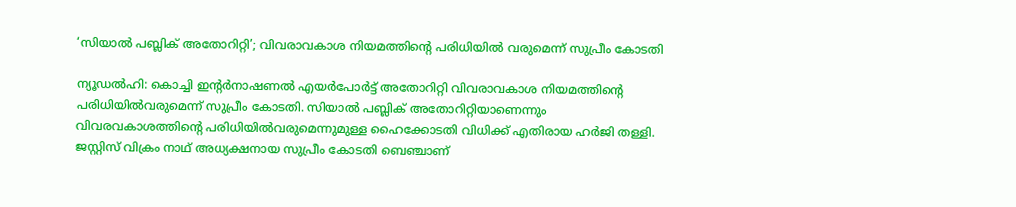‘സിയാൽ പബ്ലിക് അതോറിറ്റി’; വിവരാവകാശ നിയമത്തിന്റെ പരിധിയിൽ വരുമെന്ന് സുപ്രീം കോടതി

ന്യൂഡൽഹി: കൊച്ചി ഇന്റർനാഷണൽ എയർപോർട്ട് അതോറിറ്റി വിവരാവകാശ നിയമത്തിന്റെ പരിധിയിൽവരുമെന്ന് സുപ്രീം കോടതി. സിയാൽ പബ്ലിക് അതോറിറ്റിയാണെന്നും വിവരവകാശത്തിന്റെ പരിധിയിൽവരുമെന്നുമുള്ള ഹൈക്കോടതി വിധിക്ക് എതിരായ ഹർജി തള്ളി. ജസ്റ്റിസ് വിക്രം നാഥ്‌ അധ്യക്ഷനായ സുപ്രീം കോടതി ബെഞ്ചാണ്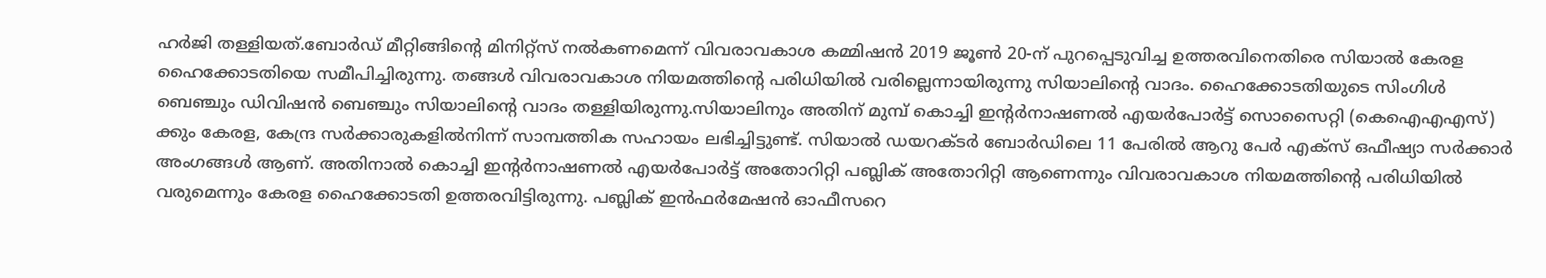ഹർജി തള്ളിയത്.ബോർഡ് മീറ്റിങ്ങിന്റെ മിനിറ്റ്സ് നൽകണമെന്ന്‌ വിവരാവകാശ കമ്മിഷൻ 2019 ജൂൺ 20-ന് പുറപ്പെടുവിച്ച ഉത്തരവിനെതിരെ സിയാൽ കേരള ഹൈക്കോടതിയെ സമീപിച്ചിരുന്നു. തങ്ങൾ വിവരാവകാശ നിയമത്തിന്റെ പരിധിയിൽ വരില്ലെന്നായിരുന്നു സിയാലിന്റെ വാദം. ഹൈക്കോടതിയുടെ സിംഗിൾ ബെഞ്ചും ഡിവിഷൻ ബെഞ്ചും സിയാലിന്റെ വാദം തള്ളിയിരുന്നു.സിയാലിനും അതിന് മുമ്പ് കൊച്ചി ഇന്റർനാഷണൽ എയർപോർട്ട് സൊസൈറ്റി (കെഐഎഎസ്) ക്കും കേരള, കേന്ദ്ര സർക്കാരുകളിൽനിന്ന് സാമ്പത്തിക സഹായം ലഭിച്ചിട്ടുണ്ട്. സിയാൽ ഡയറക്ടർ ബോർഡിലെ 11 പേരിൽ ആറു പേർ എക്സ് ഒഫീഷ്യാ സർക്കാർ അംഗങ്ങൾ ആണ്. അതിനാൽ കൊച്ചി ഇന്റർനാഷണൽ എയർപോർട്ട് അതോറിറ്റി പബ്ലിക് അതോറിറ്റി ആണെന്നും വിവരാവകാശ നിയമത്തിന്റെ പരിധിയിൽ വരുമെന്നും കേരള ഹൈക്കോടതി ഉത്തരവിട്ടിരുന്നു. പബ്ലിക് ഇൻഫർമേഷൻ ഓഫീസറെ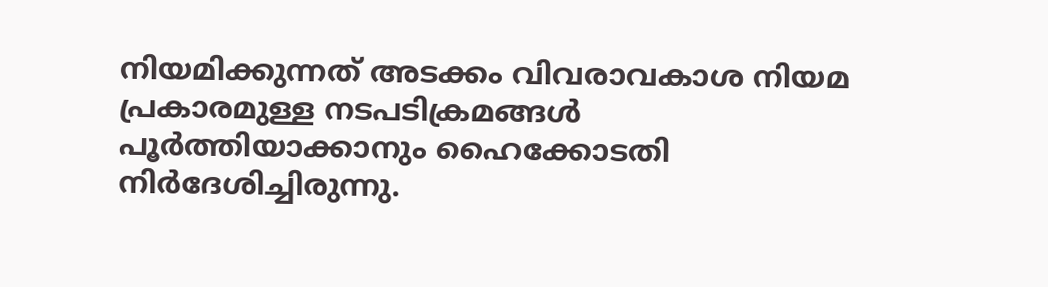നിയമിക്കുന്നത് അടക്കം വിവരാവകാശ നിയമ പ്രകാരമുള്ള നടപടിക്രമങ്ങൾ പൂർത്തിയാക്കാനും ഹൈക്കോടതി നിർദേശിച്ചിരുന്നു.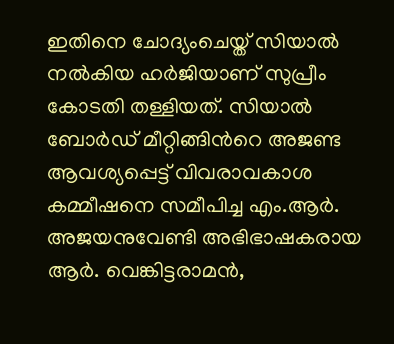ഇതിനെ ചോദ്യംചെയ്ത് സിയാൽ നൽകിയ ഹർജിയാണ് സുപ്രീം കോടതി തള്ളിയത്. സിയാൽ ബോർഡ് മീറ്റിങ്ങിന്‍റെ അജണ്ട ആവശ്യപ്പെട്ട് വിവരാവകാശ കമ്മീഷനെ സമീപിച്ച എം.ആർ. അജയനുവേണ്ടി അഭിഭാഷകരായ ആർ. വെങ്കിട്ടരാമൻ,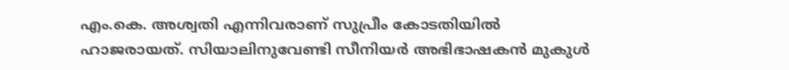എം.കെ. അശ്വതി എന്നിവരാണ് സുപ്രീം കോടതിയിൽ ഹാജരായത്. സിയാലിനുവേണ്ടി സീനിയർ അഭിഭാഷകൻ മുകുൾ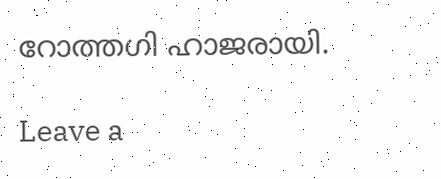റോത്തഗി ഹാജരായി.

Leave a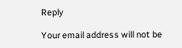Reply

Your email address will not be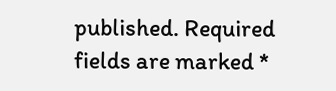published. Required fields are marked *